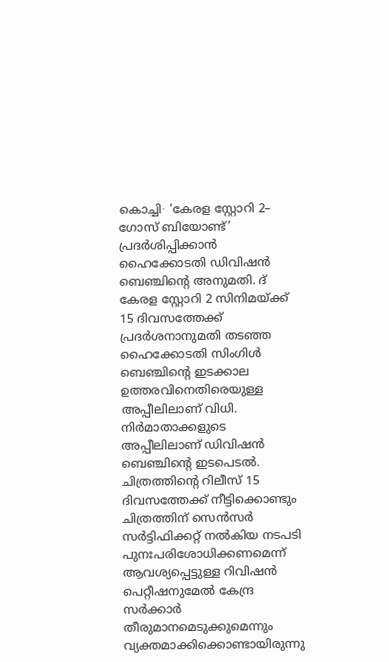കൊച്ചി∙ ‘കേരള സ്റ്റോറി 2– ഗോസ് ബിയോണ്ട്’ പ്രദർശിപ്പിക്കാൻ ഹൈക്കോടതി ഡിവിഷൻ ബെഞ്ചിന്റെ അനുമതി. ദ് കേരള സ്റ്റോറി 2 സിനിമയ്ക്ക് 15 ദിവസത്തേക്ക് പ്രദർശനാനുമതി തടഞ്ഞ ഹൈക്കോടതി സിംഗിൾ ബെഞ്ചിന്റെ ഇടക്കാല ഉത്തരവിനെതിരെയുള്ള അപ്പീലിലാണ് വിധി. നിർമാതാക്കളുടെ അപ്പീലിലാണ് ഡിവിഷൻ ബെഞ്ചിന്റെ ഇടപെടൽ. ചിത്രത്തിന്റെ റിലീസ് 15 ദിവസത്തേക്ക് നീട്ടിക്കൊണ്ടും ചിത്രത്തിന് സെൻസർ സർട്ടിഫിക്കറ്റ് നൽകിയ നടപടി പുനഃപരിശോധിക്കണമെന്ന് ആവശ്യപ്പെട്ടുള്ള റിവിഷൻ പെറ്റീഷനുമേൽ കേന്ദ്ര സർക്കാർ തീരുമാനമെടുക്കുമെന്നും വ്യക്തമാക്കിക്കൊണ്ടായിരുന്നു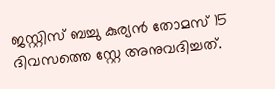ജസ്റ്റിസ് ബച്ചു കുര്യൻ തോമസ് 15 ദിവസത്തെ സ്റ്റേ അനുവദിച്ചത്.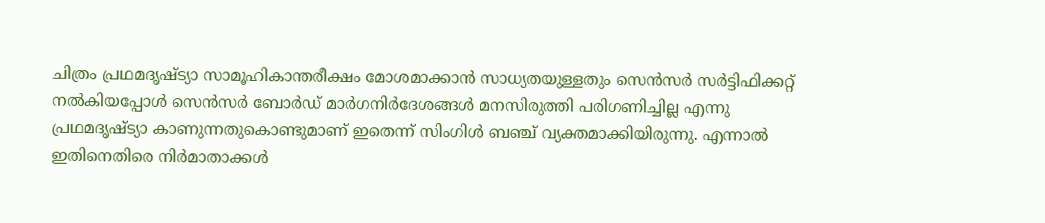ചിത്രം പ്രഥമദൃഷ്ട്യാ സാമൂഹികാന്തരീക്ഷം മോശമാക്കാൻ സാധ്യതയുള്ളതും സെൻസർ സർട്ടിഫിക്കറ്റ് നൽകിയപ്പോൾ സെൻസർ ബോർഡ് മാർഗനിർദേശങ്ങൾ മനസിരുത്തി പരിഗണിച്ചില്ല എന്നു പ്രഥമദൃഷ്ട്യാ കാണുന്നതുകൊണ്ടുമാണ് ഇതെന്ന് സിംഗിൾ ബഞ്ച് വ്യക്തമാക്കിയിരുന്നു. എന്നാൽ ഇതിനെതിരെ നിർമാതാക്കൾ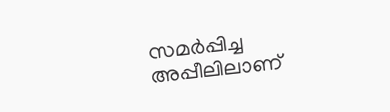സമർപ്പിച്ച അപ്പീലിലാണ്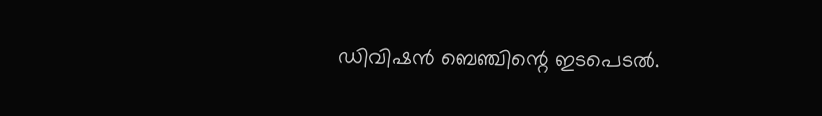ഡിവിഷൻ ബെഞ്ചിന്റെ ഇടപെടൽ.